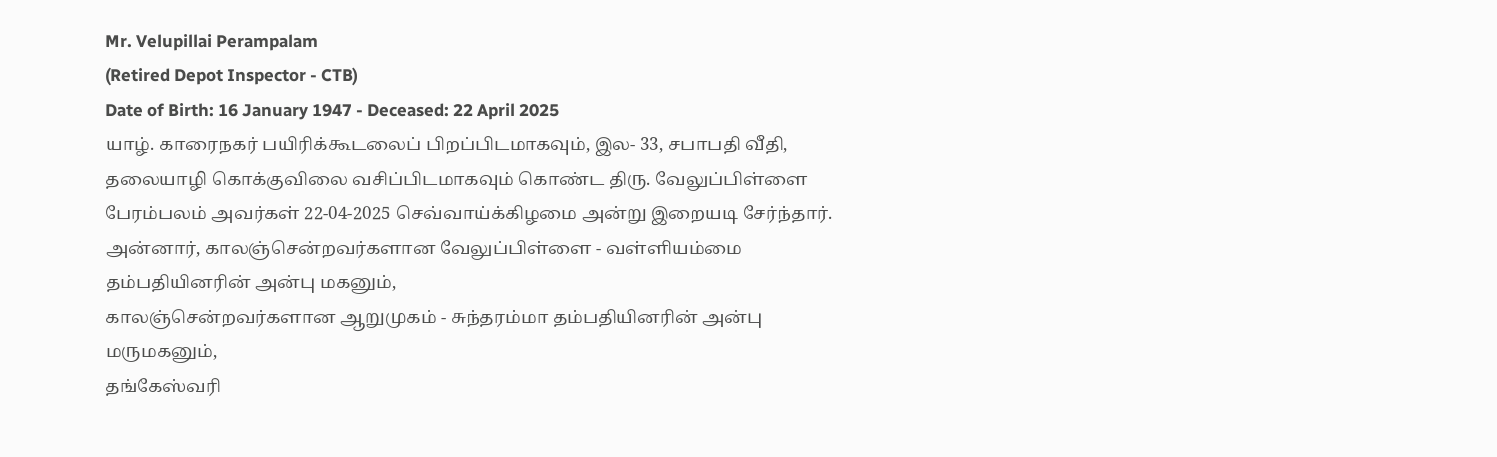Mr. Velupillai Perampalam
(Retired Depot Inspector - CTB)
Date of Birth: 16 January 1947 - Deceased: 22 April 2025
யாழ். காரைநகர் பயிரிக்கூடலைப் பிறப்பிடமாகவும், இல- 33, சபாபதி வீதி, தலையாழி கொக்குவிலை வசிப்பிடமாகவும் கொண்ட திரு. வேலுப்பிள்ளை பேரம்பலம் அவர்கள் 22-04-2025 செவ்வாய்க்கிழமை அன்று இறையடி சேர்ந்தார்.
அன்னார், காலஞ்சென்றவர்களான வேலுப்பிள்ளை - வள்ளியம்மை தம்பதியினரின் அன்பு மகனும்,
காலஞ்சென்றவர்களான ஆறுமுகம் - சுந்தரம்மா தம்பதியினரின் அன்பு மருமகனும்,
தங்கேஸ்வரி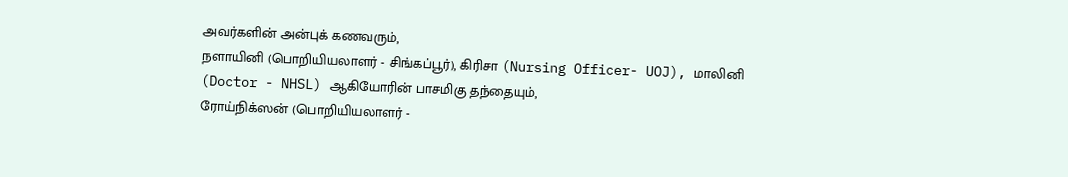அவர்களின் அன்புக் கணவரும்,
நளாயினி (பொறியியலாளர் - சிங்கப்பூர்), கிரிசா (Nursing Officer- UOJ), மாலினி (Doctor - NHSL) ஆகியோரின் பாசமிகு தந்தையும்,
ரோய்நிக்ஸன் (பொறியியலாளர் -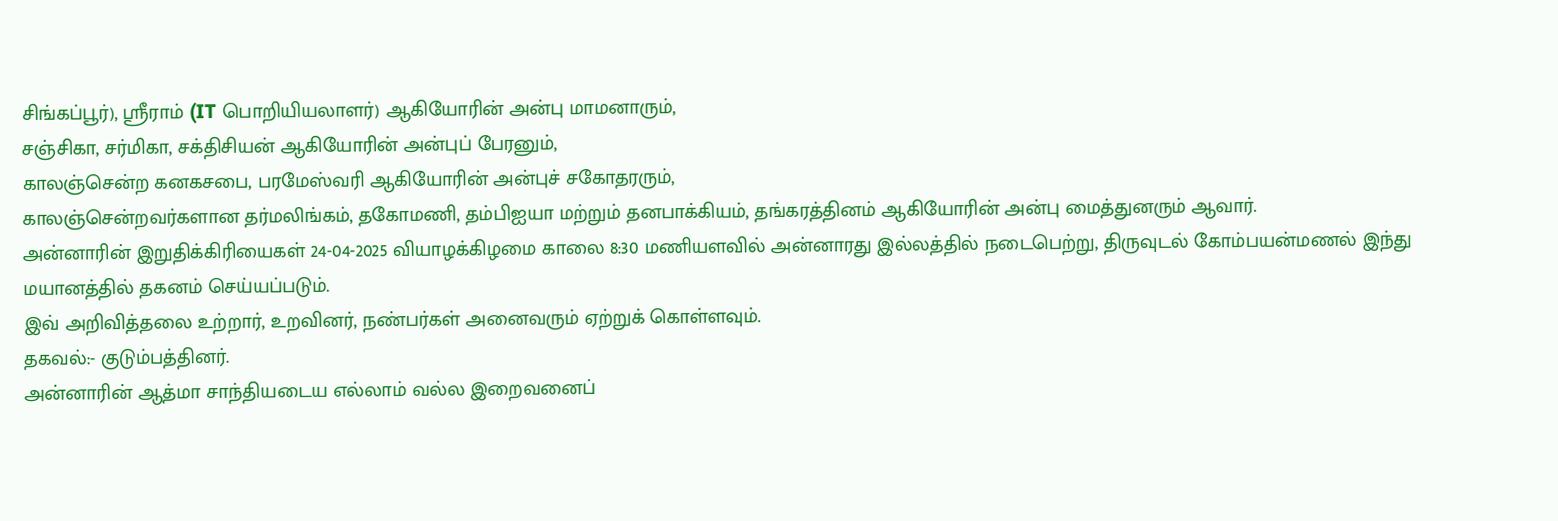சிங்கப்பூர்), ஸ்ரீராம் (IT பொறியியலாளர்) ஆகியோரின் அன்பு மாமனாரும்,
சஞ்சிகா, சர்மிகா, சக்திசியன் ஆகியோரின் அன்புப் பேரனும்,
காலஞ்சென்ற கனகசபை, பரமேஸ்வரி ஆகியோரின் அன்புச் சகோதரரும்,
காலஞ்சென்றவர்களான தர்மலிங்கம், தகோமணி, தம்பிஐயா மற்றும் தனபாக்கியம், தங்கரத்தினம் ஆகியோரின் அன்பு மைத்துனரும் ஆவார்.
அன்னாரின் இறுதிக்கிரியைகள் 24-04-2025 வியாழக்கிழமை காலை 8:30 மணியளவில் அன்னாரது இல்லத்தில் நடைபெற்று, திருவுடல் கோம்பயன்மணல் இந்து மயானத்தில் தகனம் செய்யப்படும்.
இவ் அறிவித்தலை உற்றார், உறவினர், நண்பர்கள் அனைவரும் ஏற்றுக் கொள்ளவும்.
தகவல்:- குடும்பத்தினர்.
அன்னாரின் ஆத்மா சாந்தியடைய எல்லாம் வல்ல இறைவனைப்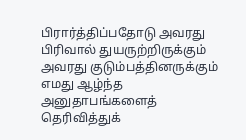பிரார்த்திப்பதோடு அவரது பிரிவால் துயருற்றிருக்கும் அவரது குடும்பத்தினருக்கும் எமது ஆழ்ந்த அனுதாபங்களைத் தெரிவித்துக்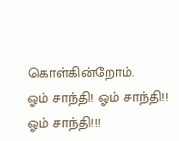கொள்கின்றோம்.
ஓம் சாந்தி! ஓம் சாந்தி!! ஓம் சாந்தி!!!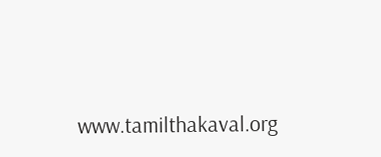www.tamilthakaval.org